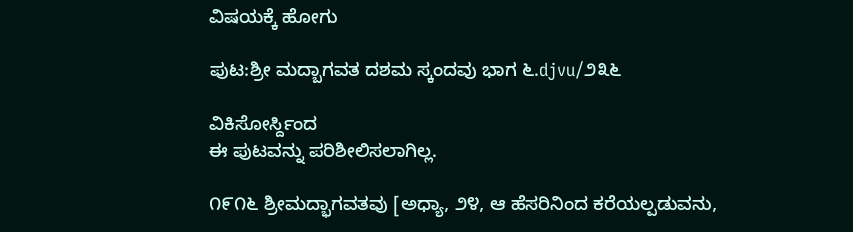ವಿಷಯಕ್ಕೆ ಹೋಗು

ಪುಟ:ಶ್ರೀ ಮದ್ಬಾಗವತ ದಶಮ ಸ್ಕಂದವು ಭಾಗ ೬.djvu/೨೩೬

ವಿಕಿಸೋರ್ಸ್ದಿಂದ
ಈ ಪುಟವನ್ನು ಪರಿಶೀಲಿಸಲಾಗಿಲ್ಲ.

೧೯೧೬ ಶ್ರೀಮದ್ಭಾಗವತವು [ಅಧ್ಯಾ, ೨೪, ಆ ಹೆಸರಿನಿಂದ ಕರೆಯಲ್ಪಡುವನು,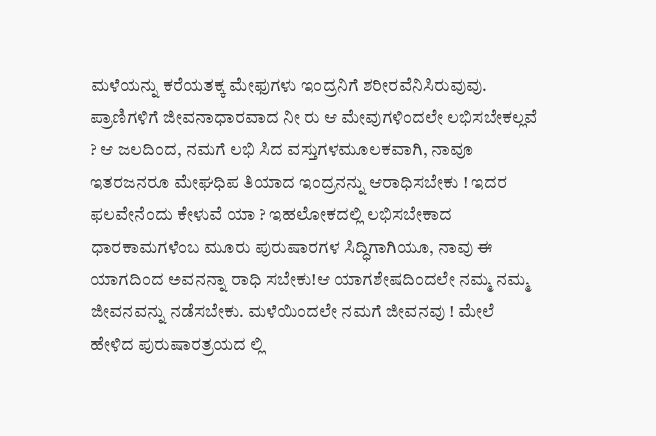ಮಳೆಯನ್ನು ಕರೆಯತಕ್ಕ ಮೇಫುಗಳು ಇಂದ್ರನಿಗೆ ಶರೀರವೆನಿಸಿರುವುವು. ಪ್ರಾಣಿಗಳಿಗೆ ಜೀವನಾಧಾರವಾದ ನೀ ರು ಆ ಮೇವುಗಳಿಂದಲೇ ಲಭಿಸಬೇಕಲ್ಲವೆ ? ಆ ಜಲದಿಂದ, ನಮಗೆ ಲಭಿ ಸಿದ ವಸ್ತುಗಳಮೂಲಕವಾಗಿ, ನಾವೂ ಇತರಜನರೂ ಮೇಘಧಿಪ ತಿಯಾದ ಇಂದ್ರನನ್ನು ಆರಾಧಿಸಬೇಕು ! ಇದರ ಫಲವೇನೆಂದು ಕೇಳುವೆ ಯಾ ? ಇಹಲೋಕದಲ್ಲಿ ಲಭಿಸಬೇಕಾದ ಧಾರಕಾಮಗಳೆಂಬ ಮೂರು ಪುರುಷಾರಗಳ ಸಿದ್ಧಿಗಾಗಿಯೂ, ನಾವು ಈ ಯಾಗದಿಂದ ಅವನನ್ನಾ ರಾಧಿ ಸಬೇಕು!ಆ ಯಾಗಶೇಷದಿಂದಲೇ ನಮ್ಮ ನಮ್ಮ ಜೀವನವನ್ನು ನಡೆಸಬೇಕು. ಮಳೆಯಿಂದಲೇ ನಮಗೆ ಜೀವನವು ! ಮೇಲೆ ಹೇಳಿದ ಪುರುಷಾರತ್ರಯದ ಲ್ಲಿ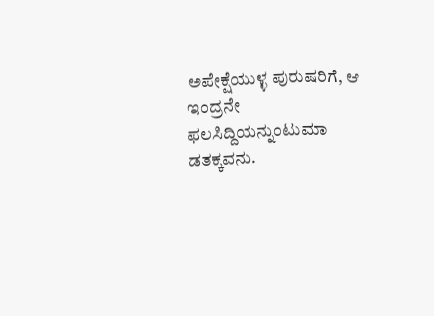ಅಪೇಕ್ಷೆಯುಳ್ಳ ಪುರುಷರಿಗೆ, ಆ ಇಂದ್ರನೇ ಫಲಸಿದ್ದಿಯನ್ನುಂಟುಮಾ ಡತಕ್ಕವನು.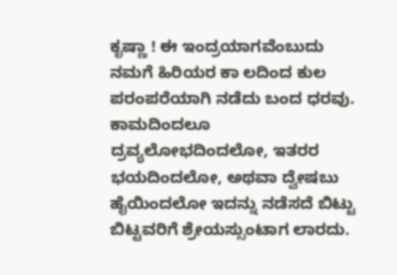ಕೃಷ್ಣಾ ! ಈ ಇಂದ್ರಯಾಗವೆಂಬುದು ನಮಗೆ ಹಿರಿಯರ ಕಾ ಲದಿಂದ ಕುಲ ಪರಂಪರೆಯಾಗಿ ನಡೆದು ಬಂದ ಧರವು. ಕಾಮದಿಂದಲೂ ದ್ರವ್ಯಲೋಭದಿಂದಲೋ, ಇತರರ ಭಯದಿಂದಲೋ, ಅಥವಾ ದ್ವೇಷಬು ಹೈಯಿಂದಲೋ ಇದನ್ನು ನಡೆಸದೆ ಬಿಟ್ಟು ಬಿಟ್ಟವರಿಗೆ ಶ್ರೇಯಸ್ಸುಂಟಾಗ ಲಾರದು.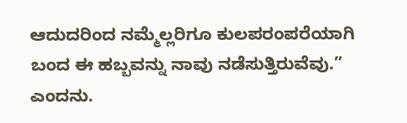ಆದುದರಿಂದ ನಮ್ಮೆಲ್ಲರಿಗೂ ಕುಲಪರಂಪರೆಯಾಗಿ ಬಂದ ಈ ಹಬ್ಬವನ್ನು ನಾವು ನಡೆಸುತ್ತಿರುವೆವು.” ಎಂದನು.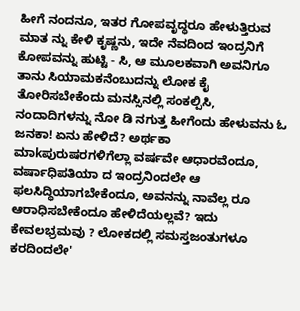ಹೀಗೆ ನಂದನೂ, ಇತರ ಗೋಪವೃದ್ಧರೂ ಹೇಳುತ್ತಿರುವ ಮಾತ ನ್ನು ಕೇಳಿ ಕೃಷ್ಣನು, ಇದೇ ನೆವದಿಂದ ಇಂದ್ರನಿಗೆ ಕೋಪವನ್ನು ಹುಟ್ಟಿ - ಸಿ, ಆ ಮೂಲಕವಾಗಿ ಅವನಿಗೂ ತಾನು ಸಿಯಾಮಕನೆಂಬುದನ್ನು ಲೋಕ ಕೈ ತೋರಿಸಬೇಕೆಂದು ಮನಸ್ಸಿನಲ್ಲಿ ಸಂಕಲ್ಪಿಸಿ, ನಂದಾದಿಗಳನ್ನು ನೋ ಡಿ ನಗುತ್ತ ಹೀಗೆಂದು ಹೇಳುವನು ಓ ಜನಕಾ! ಏನು ಹೇಳಿದೆ? ಅರ್ಥಕಾ ಮಾkಪುರುಷರಗಳಿಗೆಲ್ಲಾ ವರ್ಷವೇ ಆಧಾರವೆಂದೂ, ವರ್ಷಾಧಿಪತಿಯಾ ದ ಇಂದ್ರನಿಂದಲೇ ಆ ಫಲಸಿದ್ಧಿಯಾಗಬೇಕೆಂದೂ, ಅವನನ್ನು ನಾವೆಲ್ಲ ರೂ ಆರಾಧಿಸಬೇಕೆಂದೂ ಹೇಳಿದೆಯಲ್ಲವೆ? ಇದು ಕೇವಲಭ್ರಮವು ? ಲೋಕದಲ್ಲಿ ಸಮಸ್ತಜಂತುಗಳೂ ಕರದಿಂದಲೇ'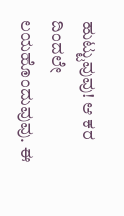ಹುಟ್ಟುವುವು! ಆ ಕರ ದಿಂದಲೇ ಲಯಹೊಂದುವುವು. ಈ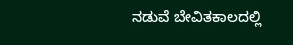ನಡುವೆ ಬೇವಿತಕಾಲದಲ್ಲಿ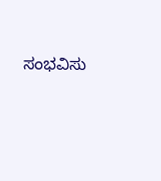ಸಂಭವಿಸು